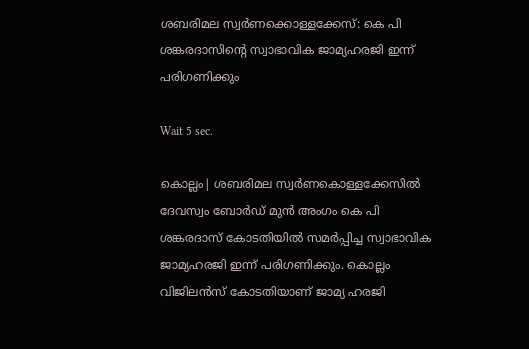ശബരിമല സ്വര്‍ണക്കൊള്ളക്കേസ്: കെ പി ശങ്കരദാസിന്റെ സ്വാഭാവിക ജാമ്യഹരജി ഇന്ന് പരിഗണിക്കും

Wait 5 sec.

കൊല്ലം| ശബരിമല സ്വര്‍ണകൊള്ളക്കേസില്‍ ദേവസ്വം ബോര്‍ഡ് മുന്‍ അംഗം കെ പി ശങ്കരദാസ് കോടതിയില്‍ സമര്‍പ്പിച്ച സ്വാഭാവിക ജാമ്യഹരജി ഇന്ന് പരിഗണിക്കും. കൊല്ലം വിജിലന്‍സ് കോടതിയാണ് ജാമ്യ ഹരജി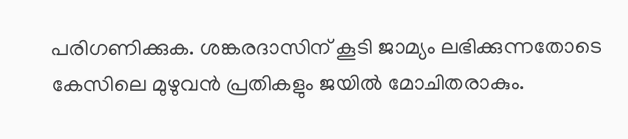പരിഗണിക്കുക. ശങ്കരദാസിന് കൂടി ജാമ്യം ലഭിക്കുന്നതോടെ കേസിലെ മുഴുവന്‍ പ്രതികളും ജയില്‍ മോചിതരാകും.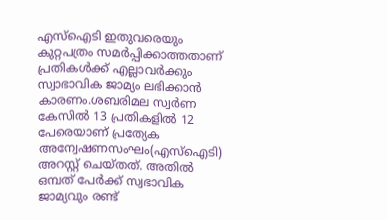എസ്‌ഐടി ഇതുവരെയും കുറ്റപത്രം സമര്‍പ്പിക്കാത്തതാണ് പ്രതികള്‍ക്ക് എല്ലാവര്‍ക്കും സ്വാഭാവിക ജാമ്യം ലഭിക്കാന്‍ കാരണം.ശബരിമല സ്വര്‍ണ കേസില്‍ 13 പ്രതികളില്‍ 12 പേരെയാണ് പ്രത്യേക അന്വേഷണസംഘം(എസ്ഐടി) അറസ്റ്റ് ചെയ്തത്. അതില്‍ ഒമ്പത് പേര്‍ക്ക് സ്വഭാവിക ജാമ്യവും രണ്ട്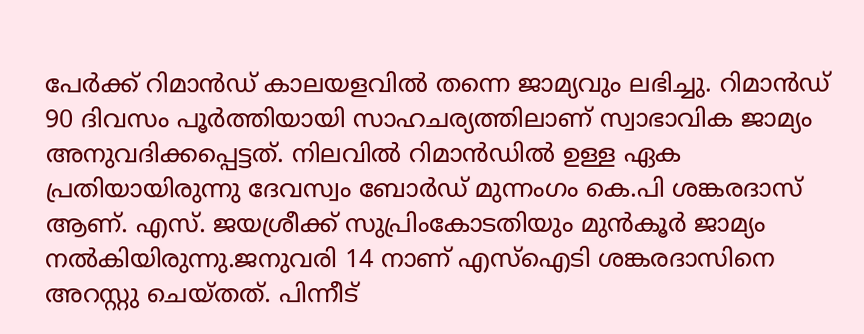പേര്‍ക്ക് റിമാന്‍ഡ് കാലയളവില്‍ തന്നെ ജാമ്യവും ലഭിച്ചു. റിമാന്‍ഡ് 90 ദിവസം പൂര്‍ത്തിയായി സാഹചര്യത്തിലാണ് സ്വാഭാവിക ജാമ്യം അനുവദിക്കപ്പെട്ടത്. നിലവില്‍ റിമാന്‍ഡില്‍ ഉള്ള ഏക പ്രതിയായിരുന്നു ദേവസ്വം ബോര്‍ഡ് മുന്നംഗം കെ.പി ശങ്കരദാസ് ആണ്. എസ്. ജയശ്രീക്ക് സുപ്രിംകോടതിയും മുന്‍കൂര്‍ ജാമ്യം നല്‍കിയിരുന്നു.ജനുവരി 14 നാണ് എസ്ഐടി ശങ്കരദാസിനെ അറസ്റ്റു ചെയ്തത്. പിന്നീട്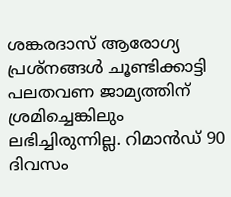ശങ്കരദാസ് ആരോഗ്യ പ്രശ്നങ്ങള്‍ ചൂണ്ടിക്കാട്ടി പലതവണ ജാമ്യത്തിന് ശ്രമിച്ചെങ്കിലും ലഭിച്ചിരുന്നില്ല. റിമാന്‍ഡ് 90 ദിവസം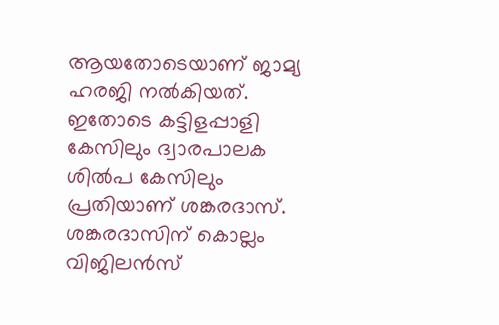ആയതോടെയാണ് ജാമ്യ ഹരജി നല്‍കിയത്. ഇതോടെ കട്ടിളപ്പാളി കേസിലും ദ്വാരപാലക ശില്‍പ കേസിലും പ്രതിയാണ് ശങ്കരദാസ്. ശങ്കരദാസിന് കൊല്ലം വിജിലന്‍സ്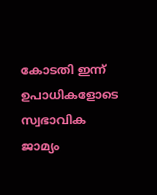കോടതി ഇന്ന് ഉപാധികളോടെ സ്വഭാവിക ജാമ്യം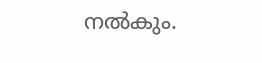നല്‍കും.